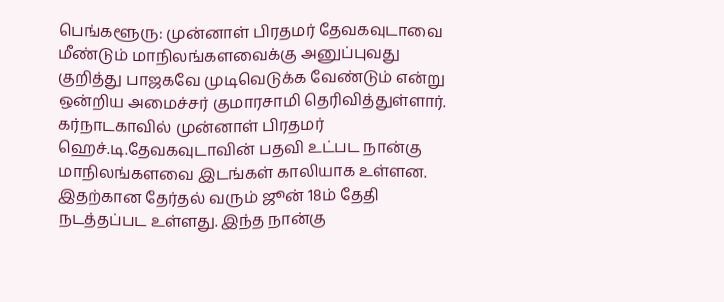பெங்களூரு: முன்னாள் பிரதமர் தேவகவுடாவை மீண்டும் மாநிலங்களவைக்கு அனுப்புவது குறித்து பாஜகவே முடிவெடுக்க வேண்டும் என்று ஒன்றிய அமைச்சர் குமாரசாமி தெரிவித்துள்ளார். கர்நாடகாவில் முன்னாள் பிரதமர் ஹெச்.டி.தேவகவுடாவின் பதவி உட்பட நான்கு மாநிலங்களவை இடங்கள் காலியாக உள்ளன. இதற்கான தேர்தல் வரும் ஜூன் 18ம் தேதி நடத்தப்பட உள்ளது. இந்த நான்கு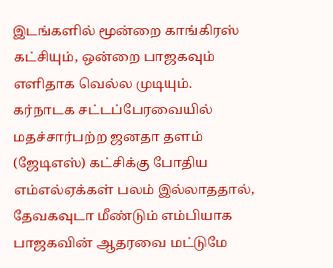இடங்களில் மூன்றை காங்கிரஸ் கட்சியும், ஒன்றை பாஜகவும் எளிதாக வெல்ல முடியும்.
கர்நாடக சட்டப்பேரவையில் மதச்சார்பற்ற ஜனதா தளம் (ஜேடிஎஸ்) கட்சிக்கு போதிய எம்எல்ஏக்கள் பலம் இல்லாததால், தேவகவுடா மீண்டும் எம்பியாக பாஜகவின் ஆதரவை மட்டுமே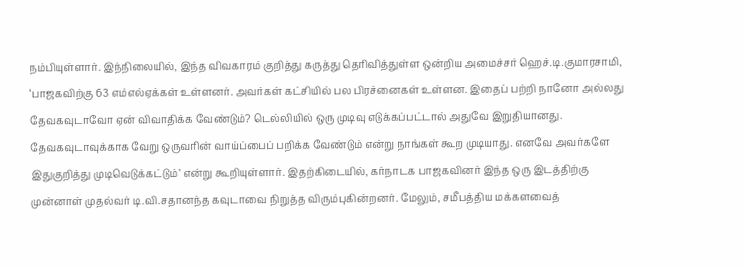நம்பியுள்ளார். இந்நிலையில், இந்த விவகாரம் குறித்து கருத்து தெரிவித்துள்ள ஒன்றிய அமைச்சர் ஹெச்.டி.குமாரசாமி, ‘பாஜகவிற்கு 63 எம்எல்ஏக்கள் உள்ளனர். அவர்கள் கட்சியில் பல பிரச்னைகள் உள்ளன. இதைப் பற்றி நானோ அல்லது தேவகவுடாவோ ஏன் விவாதிக்க வேண்டும்? டெல்லியில் ஒரு முடிவு எடுக்கப்பட்டால் அதுவே இறுதியானது.
தேவகவுடாவுக்காக வேறு ஒருவரின் வாய்ப்பைப் பறிக்க வேண்டும் என்று நாங்கள் கூற முடியாது. எனவே அவர்களே இதுகுறித்து முடிவெடுக்கட்டும்’ என்று கூறியுள்ளார். இதற்கிடையில், கர்நாடக பாஜகவினர் இந்த ஒரு இடத்திற்கு முன்னாள் முதல்வர் டி.வி.சதானந்த கவுடாவை நிறுத்த விரும்புகின்றனர். மேலும், சமீபத்திய மக்களவைத்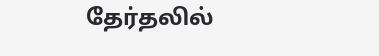தேர்தலில்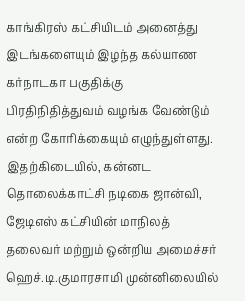காங்கிரஸ் கட்சியிடம் அனைத்து இடங்களையும் இழந்த கல்யாண கர்நாடகா பகுதிக்கு பிரதிநிதித்துவம் வழங்க வேண்டும் என்ற கோரிக்கையும் எழுந்துள்ளது. இதற்கிடையில், கன்னட தொலைக்காட்சி நடிகை ஜான்வி, ஜேடிஎஸ் கட்சியின் மாநிலத் தலைவர் மற்றும் ஒன்றிய அமைச்சர் ஹெச்.டி.குமாரசாமி முன்னிலையில்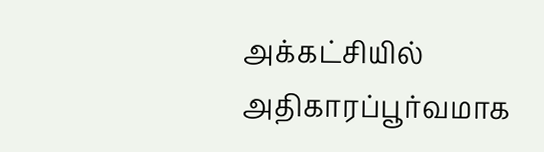அக்கட்சியில் அதிகாரப்பூர்வமாக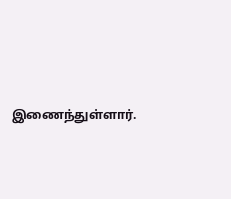இணைந்துள்ளார்.